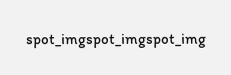spot_imgspot_imgspot_img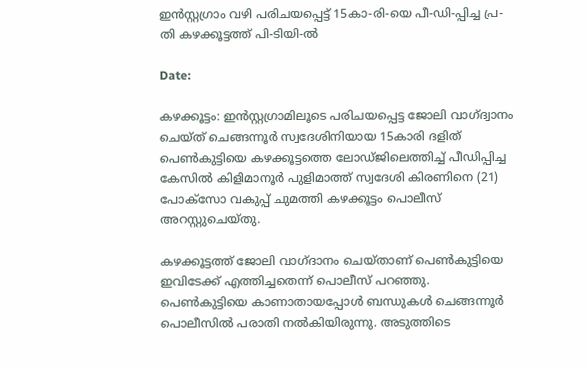ഇൻസ്റ്റഗ്രാം വഴി പരിചയപ്പെട്ട് 15കാ-രി-യെ പീ-ഡി-പ്പിച്ച പ്ര-തി കഴക്കൂട്ടത്ത് പി-ടിയി-ൽ

Date:

കഴക്കൂട്ടം: ഇൻസ്റ്റഗ്രാമിലൂടെ പരിചയപ്പെട്ട ജോലി വാഗ്ദ്വാനം ചെയ്ത് ചെങ്ങന്നൂർ സ്വദേശിനിയായ 15കാരി ദളിത് പെൺകുട്ടിയെ കഴക്കൂട്ടത്തെ ലോഡ്ജിലെത്തിച്ച് പീഡിപ്പിച്ച കേസിൽ കിളിമാനൂർ പുളിമാത്ത് സ്വദേശി കിരണിനെ (21) പോക്സോ വകുപ്പ് ചുമത്തി കഴക്കൂട്ടം പൊലീസ് അറസ്റ്റുചെയ്തു.

കഴക്കൂട്ടത്ത് ജോലി വാഗ്ദാനം ചെയ്താണ് പെൺകുട്ടിയെ ഇവിടേക്ക് എത്തിച്ചതെന്ന് പൊലീസ് പറഞ്ഞു. പെൺകുട്ടിയെ കാണാതായപ്പോൾ ബന്ധുകൾ ചെങ്ങന്നൂർ പൊലീസിൽ പരാതി നൽകിയിരുന്നു. അടുത്തിടെ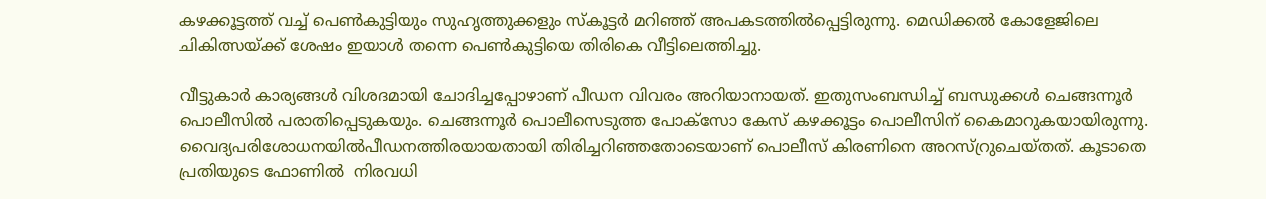കഴക്കൂട്ടത്ത് വച്ച് പെൺകുട്ടിയും സുഹൃത്തുക്കളും സ്കൂട്ടർ മറിഞ്ഞ് അപകടത്തിൽപ്പെട്ടിരുന്നു. മെഡിക്കൽ കോളേജിലെ ചികിത്സയ്ക്ക് ശേഷം ഇയാൾ തന്നെ പെൺകുട്ടിയെ തിരികെ വീട്ടിലെത്തിച്ചു.

വീട്ടുകാർ കാര്യങ്ങൾ വിശദമായി ചോദിച്ചപ്പോഴാണ് പീഡന വിവരം അറിയാനായത്. ഇതുസംബന്ധിച്ച് ബന്ധുക്കൾ ചെങ്ങന്നൂർ പൊലീസിൽ പരാതിപ്പെടുകയും. ചെങ്ങന്നൂർ പൊലീസെടുത്ത പോക്സോ കേസ് കഴക്കൂട്ടം പൊലീസിന് കൈമാറുകയായിരുന്നു. വൈദ്യപരിശോധനയിൽപീഡനത്തിരയായതായി തിരിച്ചറിഞ്ഞതോടെയാണ് പൊലീസ് കിരണിനെ അറസ്റ്രുചെയ്തത്. കൂടാതെ പ്രതിയുടെ ഫോണിൽ  നിരവധി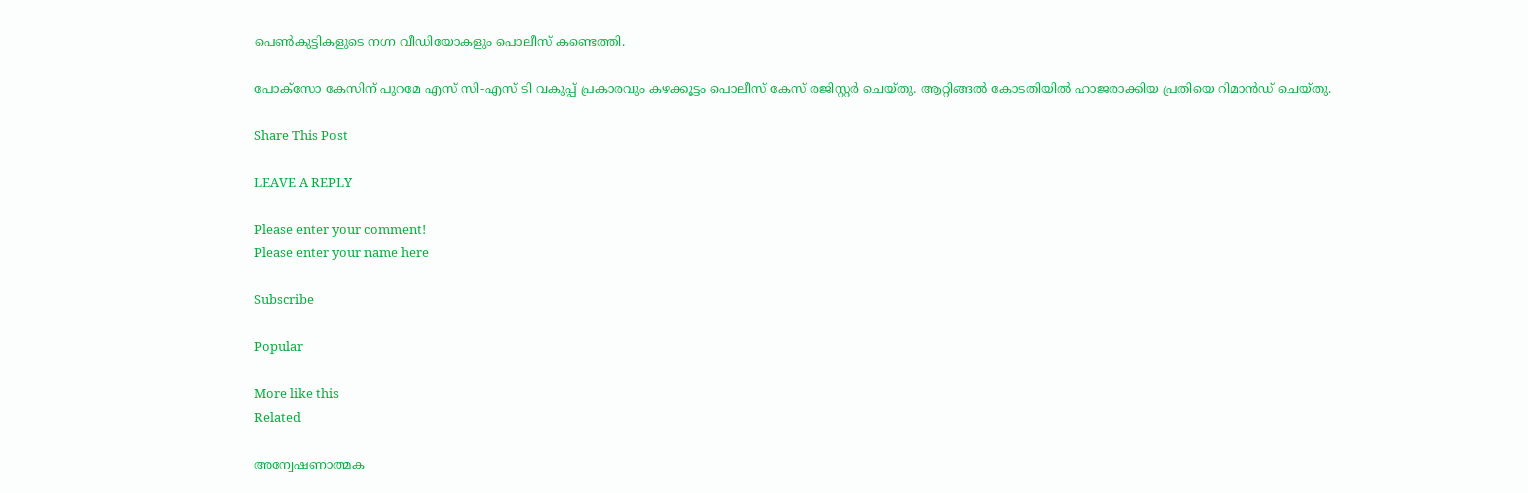പെൺകുട്ടികളുടെ നഗ്ന വീഡിയോകളും പൊലീസ് കണ്ടെത്തി.

പോക്സോ കേസിന് പുറമേ എസ് സി-എസ് ടി വകുപ്പ് പ്രകാരവും കഴക്കൂട്ടം പൊലീസ് കേസ് രജിസ്റ്റർ ചെയ്തു. ആറ്റിങ്ങൽ കോടതിയിൽ ഹാജരാക്കിയ പ്രതിയെ റിമാൻഡ് ചെയ്തു.

Share This Post

LEAVE A REPLY

Please enter your comment!
Please enter your name here

Subscribe

Popular

More like this
Related

അന്വേഷണാത്മക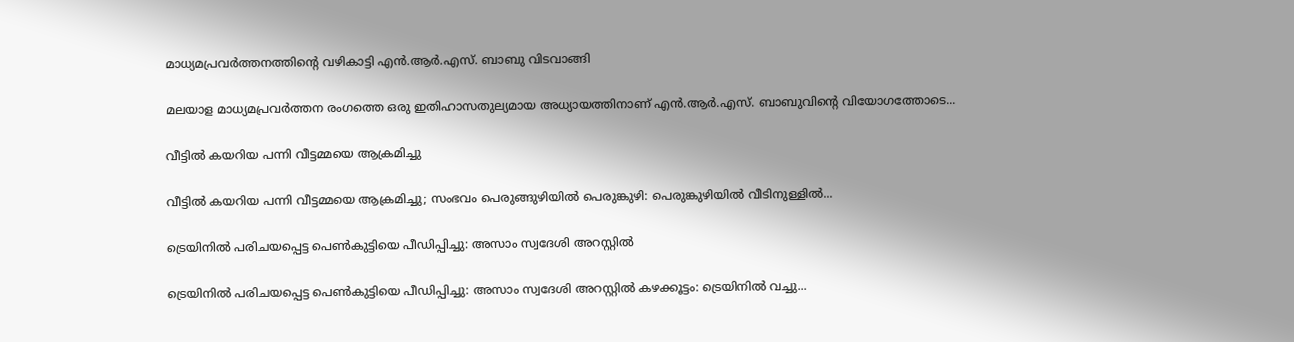മാധ്യമപ്രവർത്തനത്തിന്റെ വഴികാട്ടി എൻ.ആർ.എസ്. ബാബു വിടവാങ്ങി

മലയാള മാധ്യമപ്രവർത്തന രംഗത്തെ ഒരു ഇതിഹാസതുല്യമായ അധ്യായത്തിനാണ് എൻ.ആർ.എസ്. ബാബുവിന്റെ വിയോഗത്തോടെ...

വീട്ടിൽ കയറിയ പന്നി വീട്ടമ്മയെ ആക്രമിച്ചു

വീട്ടിൽ കയറിയ പന്നി വീട്ടമ്മയെ ആക്രമിച്ചു; സംഭവം പെരുങ്ങുഴിയിൽ പെരുങ്കുഴി: പെരുങ്കുഴിയിൽ വീടിനുള്ളിൽ...

ട്രെയിനിൽ പരിചയപ്പെട്ട പെൺകുട്ടിയെ പീഡിപ്പിച്ചു: അസാം സ്വദേശി അറസ്റ്റിൽ

ട്രെയിനിൽ പരിചയപ്പെട്ട പെൺകുട്ടിയെ പീഡിപ്പിച്ചു: അസാം സ്വദേശി അറസ്റ്റിൽ കഴക്കൂട്ടം: ട്രെയിനിൽ വച്ചു...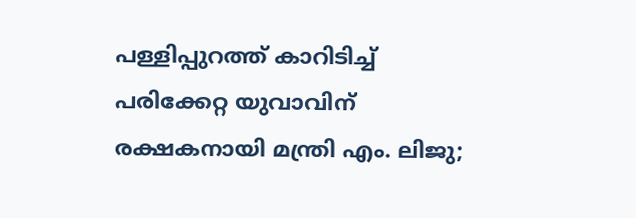പള്ളിപ്പുറത്ത് കാറിടിച്ച് പരിക്കേറ്റ യുവാവിന് രക്ഷകനായി മന്ത്രി എം. ലിജു;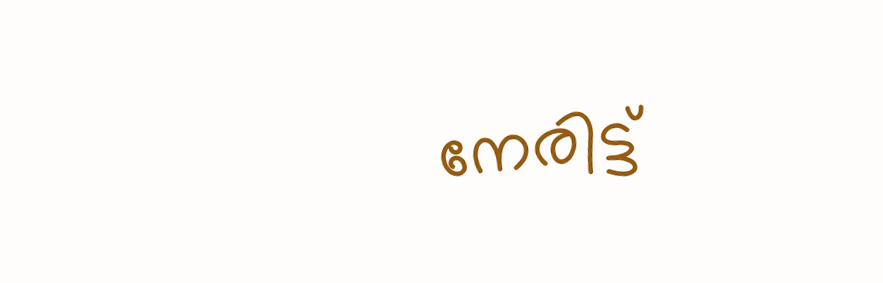നേരിട്ട്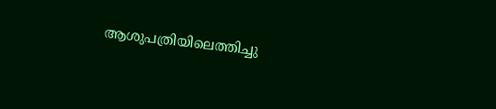ആശുപത്രിയിലെത്തിച്ചു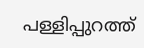പള്ളിപ്പുറത്ത്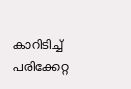കാറിടിച്ച് പരിക്കേറ്റ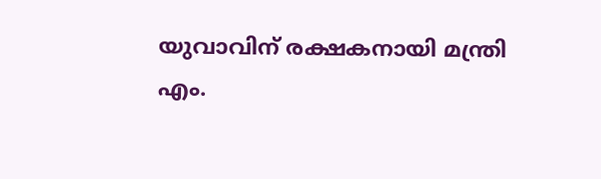യുവാവിന് രക്ഷകനായി മന്ത്രി എം.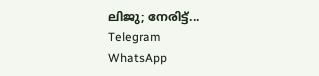ലിജു; നേരിട്ട്...
Telegram
WhatsApp